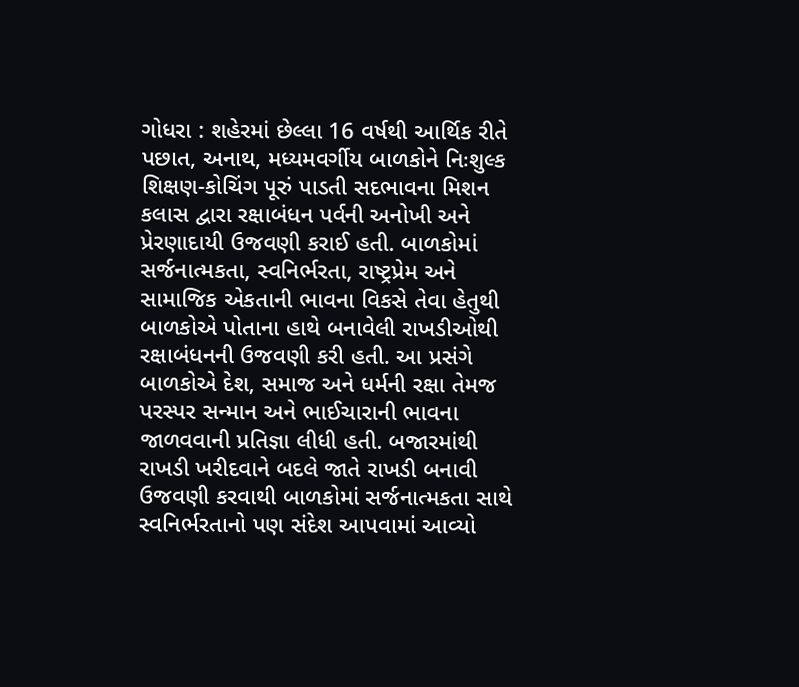ગોધરા : શહેરમાં છેલ્લા 16 વર્ષથી આર્થિક રીતે પછાત, અનાથ, મધ્યમવર્ગીય બાળકોને નિઃશુલ્ક શિક્ષણ-કોચિંગ પૂરું પાડતી સદભાવના મિશન કલાસ દ્વારા રક્ષાબંધન પર્વની અનોખી અને પ્રેરણાદાયી ઉજવણી કરાઈ હતી. બાળકોમાં સર્જનાત્મકતા, સ્વનિર્ભરતા, રાષ્ટ્રપ્રેમ અને સામાજિક એકતાની ભાવના વિકસે તેવા હેતુથી બાળકોએ પોતાના હાથે બનાવેલી રાખડીઓથી રક્ષાબંધનની ઉજવણી કરી હતી. આ પ્રસંગે બાળકોએ દેશ, સમાજ અને ધર્મની રક્ષા તેમજ પરસ્પર સન્માન અને ભાઈચારાની ભાવના જાળવવાની પ્રતિજ્ઞા લીધી હતી. બજારમાંથી રાખડી ખરીદવાને બદલે જાતે રાખડી બનાવી ઉજવણી કરવાથી બાળકોમાં સર્જનાત્મકતા સાથે સ્વનિર્ભરતાનો પણ સંદેશ આપવામાં આવ્યો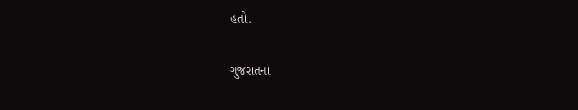હતો.

ગુજરાતના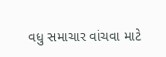વધુ સમાચાર વાંચવા માટે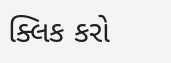ક્લિક કરો